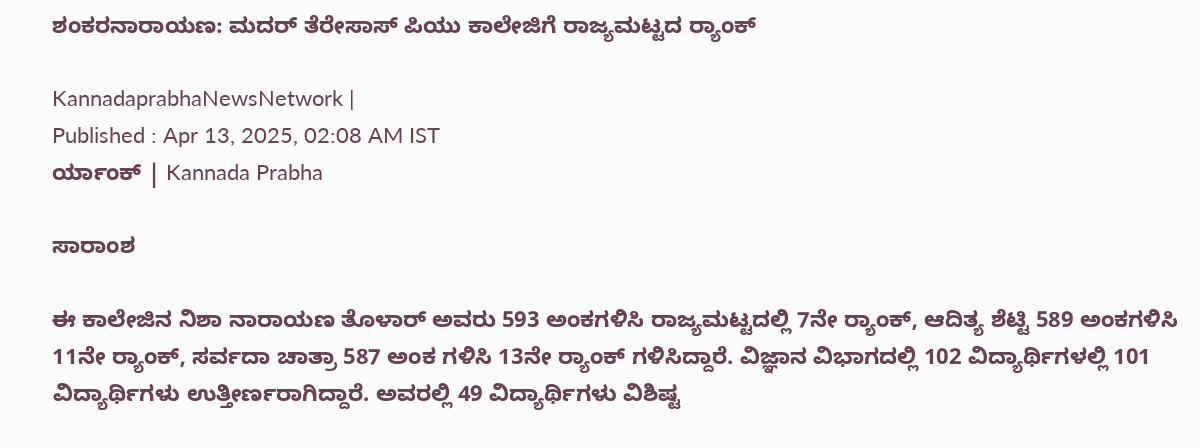ಶಂಕರನಾರಾಯಣ: ಮದರ್ ತೆರೇಸಾಸ್ ಪಿಯು ಕಾಲೇಜಿಗೆ ರಾಜ್ಯಮಟ್ಟದ ರ್‍ಯಾಂಕ್

KannadaprabhaNewsNetwork |
Published : Apr 13, 2025, 02:08 AM IST
ರ್ಯಾಂಕ್ | Kannada Prabha

ಸಾರಾಂಶ

ಈ ಕಾಲೇಜಿನ ನಿಶಾ ನಾರಾಯಣ ತೊಳಾರ್ ಅವರು 593 ಅಂಕಗಳಿಸಿ ರಾಜ್ಯಮಟ್ಟದಲ್ಲಿ 7ನೇ ರ್‍ಯಾಂಕ್, ಆದಿತ್ಯ ಶೆಟ್ಟಿ 589 ಅಂಕಗಳಿಸಿ 11ನೇ ರ್‍ಯಾಂಕ್, ಸರ್ವದಾ ಚಾತ್ರಾ 587 ಅಂಕ ಗಳಿಸಿ 13ನೇ ರ್‍ಯಾಂಕ್ ಗಳಿಸಿದ್ದಾರೆ. ವಿಜ್ಞಾನ ವಿಭಾಗದಲ್ಲಿ 102 ವಿದ್ಯಾರ್ಥಿಗಳಲ್ಲಿ 101 ವಿದ್ಯಾರ್ಥಿಗಳು ಉತ್ತೀರ್ಣರಾಗಿದ್ದಾರೆ. ಅವರಲ್ಲಿ 49 ವಿದ್ಯಾರ್ಥಿಗಳು ವಿಶಿಷ್ಟ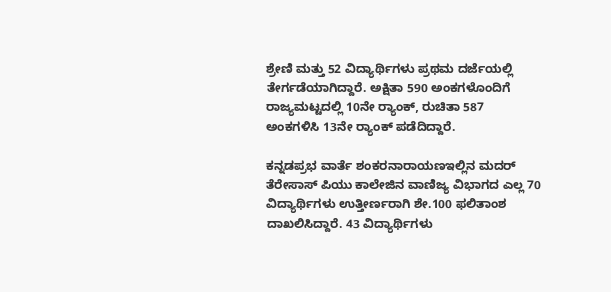ಶ್ರೇಣಿ ಮತ್ತು 52 ವಿದ್ಯಾರ್ಥಿಗಳು ಪ್ರಥಮ ದರ್ಜೆಯಲ್ಲಿ ತೇರ್ಗಡೆಯಾಗಿದ್ದಾರೆ. ಅಕ್ಷಿತಾ 590 ಅಂಕಗಳೊಂದಿಗೆ ರಾಜ್ಯಮಟ್ಟದಲ್ಲಿ 10ನೇ ರ್‍ಯಾಂಕ್, ರುಚಿತಾ 587 ಅಂಕಗಳಿಸಿ 13ನೇ ರ್‍ಯಾಂಕ್ ಪಡೆದಿದ್ದಾರೆ.

ಕನ್ನಡಪ್ರಭ ವಾರ್ತೆ ಶಂಕರನಾರಾಯಣಇಲ್ಲಿನ ಮದರ್ ತೆರೇಸಾಸ್ ಪಿಯು ಕಾಲೇಜಿನ ವಾಣಿಜ್ಯ ವಿಭಾಗದ ಎಲ್ಲ 70 ವಿದ್ಯಾರ್ಥಿಗಳು ಉತ್ತೀರ್ಣರಾಗಿ ಶೇ.100 ಫಲಿತಾಂಶ ದಾಖಲಿಸಿದ್ದಾರೆ. 43 ವಿದ್ಯಾರ್ಥಿಗಳು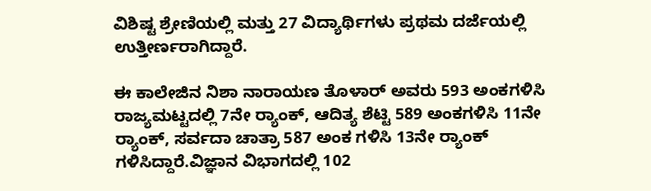ವಿಶಿಷ್ಟ ಶ್ರೇಣಿಯಲ್ಲಿ ಮತ್ತು 27 ವಿದ್ಯಾರ್ಥಿಗಳು ಪ್ರಥಮ ದರ್ಜೆಯಲ್ಲಿ ಉತ್ತೀರ್ಣರಾಗಿದ್ದಾರೆ.

ಈ ಕಾಲೇಜಿನ ನಿಶಾ ನಾರಾಯಣ ತೊಳಾರ್ ಅವರು 593 ಅಂಕಗಳಿಸಿ ರಾಜ್ಯಮಟ್ಟದಲ್ಲಿ 7ನೇ ರ್‍ಯಾಂಕ್, ಆದಿತ್ಯ ಶೆಟ್ಟಿ 589 ಅಂಕಗಳಿಸಿ 11ನೇ ರ್‍ಯಾಂಕ್, ಸರ್ವದಾ ಚಾತ್ರಾ 587 ಅಂಕ ಗಳಿಸಿ 13ನೇ ರ್‍ಯಾಂಕ್ ಗಳಿಸಿದ್ದಾರೆ.ವಿಜ್ಞಾನ ವಿಭಾಗದಲ್ಲಿ 102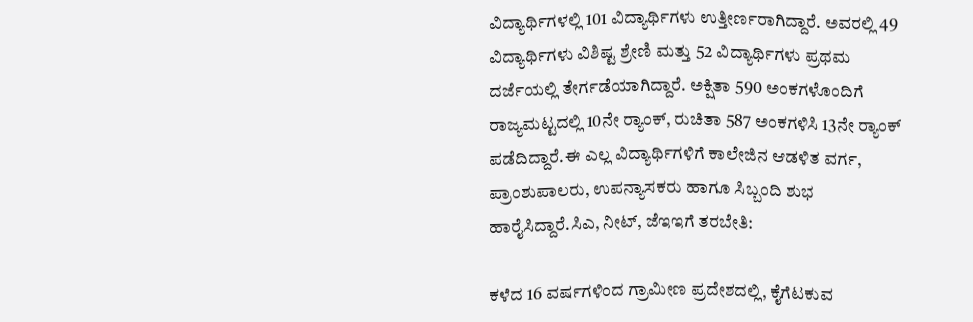ವಿದ್ಯಾರ್ಥಿಗಳಲ್ಲಿ 101 ವಿದ್ಯಾರ್ಥಿಗಳು ಉತ್ತೀರ್ಣರಾಗಿದ್ದಾರೆ. ಅವರಲ್ಲಿ 49 ವಿದ್ಯಾರ್ಥಿಗಳು ವಿಶಿಷ್ಟ ಶ್ರೇಣಿ ಮತ್ತು 52 ವಿದ್ಯಾರ್ಥಿಗಳು ಪ್ರಥಮ ದರ್ಜೆಯಲ್ಲಿ ತೇರ್ಗಡೆಯಾಗಿದ್ದಾರೆ. ಅಕ್ಷಿತಾ 590 ಅಂಕಗಳೊಂದಿಗೆ ರಾಜ್ಯಮಟ್ಟದಲ್ಲಿ 10ನೇ ರ್‍ಯಾಂಕ್, ರುಚಿತಾ 587 ಅಂಕಗಳಿಸಿ 13ನೇ ರ್‍ಯಾಂಕ್ ಪಡೆದಿದ್ದಾರೆ.ಈ ಎಲ್ಲ ವಿದ್ಯಾರ್ಥಿಗಳಿಗೆ ಕಾಲೇಜಿನ ಆಡಳಿತ ವರ್ಗ, ಪ್ರಾಂಶುಪಾಲರು, ಉಪನ್ಯಾಸಕರು ಹಾಗೂ ಸಿಬ್ಬಂದಿ ಶುಭ ಹಾರೈಸಿದ್ದಾರೆ.ಸಿಎ, ನೀಟ್, ಜೆಇಇಗೆ ತರಬೇತಿ:

ಕಳೆದ 16 ವರ್ಷಗಳಿಂದ ಗ್ರಾಮೀಣ ಪ್ರದೇಶದಲ್ಲಿ, ಕೈಗೆಟಕುವ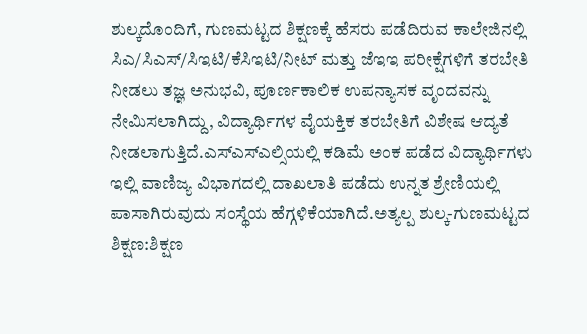ಶುಲ್ಕದೊಂದಿಗೆ, ಗುಣಮಟ್ಟದ ಶಿಕ್ಷಣಕ್ಕೆ ಹೆಸರು ಪಡೆದಿರುವ ಕಾಲೇಜಿನಲ್ಲಿ ಸಿಎ/ಸಿಎಸ್/ಸಿಇಟಿ/ಕೆಸಿಇಟಿ/ನೀಟ್ ಮತ್ತು ಜೆಇಇ ಪರೀಕ್ಷೆಗಳಿಗೆ ತರಬೇತಿ ನೀಡಲು ತಜ್ಞ ಅನುಭವಿ, ಪೂರ್ಣಕಾಲಿಕ ಉಪನ್ಯಾಸಕ ವೃಂದವನ್ನು ನೇಮಿಸಲಾಗಿದ್ದು, ವಿದ್ಯಾರ್ಥಿಗಳ ವೈಯಕ್ತಿಕ ತರಬೇತಿಗೆ ವಿಶೇಷ ಆದ್ಯತೆ ನೀಡಲಾಗುತ್ತಿದೆ.ಎಸ್ಎಸ್ಎಲ್ಸಿಯಲ್ಲಿ ಕಡಿಮೆ ಅಂಕ ಪಡೆದ ವಿದ್ಯಾರ್ಥಿಗಳು ಇಲ್ಲಿ ವಾಣಿಜ್ಯ ವಿಭಾಗದಲ್ಲಿ ದಾಖಲಾತಿ ಪಡೆದು ಉನ್ನತ ಶ್ರೇಣಿಯಲ್ಲಿ ಪಾಸಾಗಿರುವುದು ಸಂಸ್ಥೆಯ ಹೆಗ್ಗಳಿಕೆಯಾಗಿದೆ.ಅತ್ಯಲ್ಪ ಶುಲ್ಕ-ಗುಣಮಟ್ಟದ ಶಿಕ್ಷಣ:ಶಿಕ್ಷಣ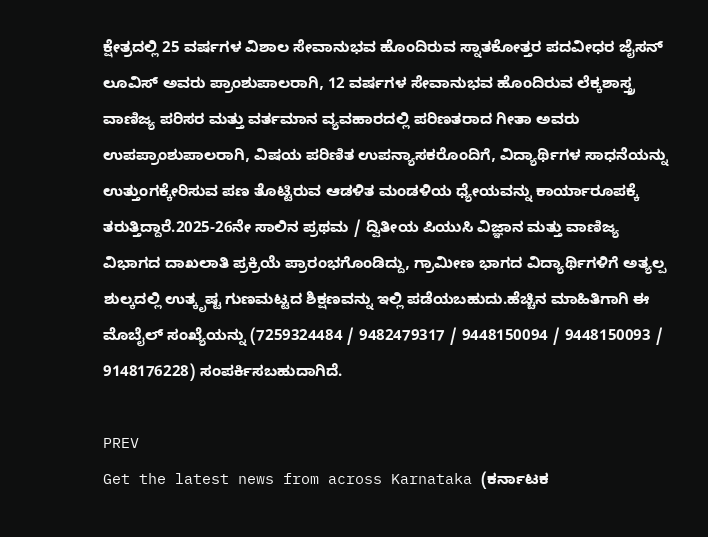ಕ್ಷೇತ್ರದಲ್ಲಿ 25 ವರ್ಷಗಳ ವಿಶಾಲ ಸೇವಾನುಭವ ಹೊಂದಿರುವ ಸ್ನಾತಕೋತ್ತರ ಪದವೀಧರ ಜೈಸನ್ ಲೂವಿಸ್ ಅವರು ಪ್ರಾಂಶುಪಾಲರಾಗಿ, 12 ವರ್ಷಗಳ ಸೇವಾನುಭವ ಹೊಂದಿರುವ ಲೆಕ್ಕಶಾಸ್ತ್ರ ವಾಣಿಜ್ಯ ಪರಿಸರ ಮತ್ತು ವರ್ತಮಾನ ವ್ಯವಹಾರದಲ್ಲಿ ಪರಿಣತರಾದ ಗೀತಾ ಅವರು ಉಪಪ್ರಾಂಶುಪಾಲರಾಗಿ, ವಿಷಯ ಪರಿಣಿತ ಉಪನ್ಯಾಸಕರೊಂದಿಗೆ, ವಿದ್ಯಾರ್ಥಿಗಳ ಸಾಧನೆಯನ್ನು ಉತ್ತುಂಗಕ್ಕೇರಿಸುವ ಪಣ ತೊಟ್ಟಿರುವ ಆಡಳಿತ ಮಂಡಳಿಯ ಧ್ಯೇಯವನ್ನು ಕಾರ್ಯಾರೂಪಕ್ಕೆ ತರುತ್ತಿದ್ದಾರೆ.2025-26ನೇ ಸಾಲಿನ ಪ್ರಥಮ / ದ್ವಿತೀಯ ಪಿಯುಸಿ ವಿಜ್ಞಾನ ಮತ್ತು ವಾಣಿಜ್ಯ ವಿಭಾಗದ ದಾಖಲಾತಿ ಪ್ರಕ್ರಿಯೆ ಪ್ರಾರಂಭಗೊಂಡಿದ್ದು, ಗ್ರಾಮೀಣ ಭಾಗದ ವಿದ್ಯಾರ್ಥಿಗಳಿಗೆ ಅತ್ಯಲ್ಪ ಶುಲ್ಕದಲ್ಲಿ ಉತ್ಕೃಷ್ಟ ಗುಣಮಟ್ಟದ ಶಿಕ್ಷಣವನ್ನು ಇಲ್ಲಿ ಪಡೆಯಬಹುದು.ಹೆಚ್ಚಿನ ಮಾಹಿತಿಗಾಗಿ ಈ ಮೊಬೈಲ್ ಸಂಖ್ಯೆಯನ್ನು (7259324484 / 9482479317 / 9448150094 / 9448150093 / 9148176228) ಸಂಪರ್ಕಿಸಬಹುದಾಗಿದೆ.

PREV
Get the latest news from across Karnataka (ಕರ್ನಾಟಕ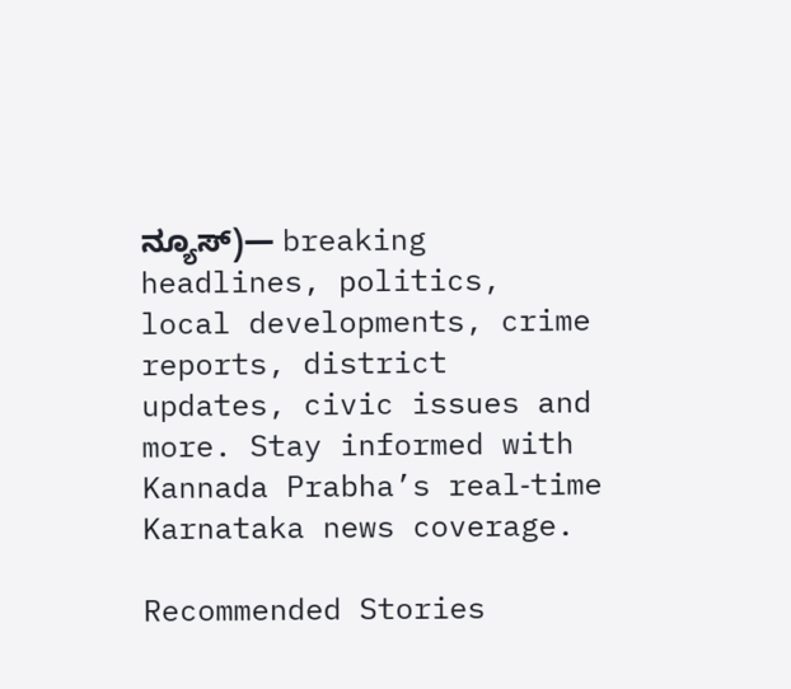ನ್ಯೂಸ್)— breaking headlines, politics, local developments, crime reports, district updates, civic issues and more. Stay informed with Kannada Prabha’s real‑time Karnataka news coverage.

Recommended Stories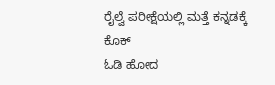ರೈಲ್ವೆ ಪರೀಕ್ಷೆಯಲ್ಲಿ ಮತ್ತೆ ಕನ್ನಡಕ್ಕೆ ಕೊಕ್
ಓಡಿ ಹೋದ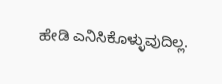ಹೇಡಿ ಎನಿಸಿಕೊಳ್ಳುವುದಿಲ್ಲ.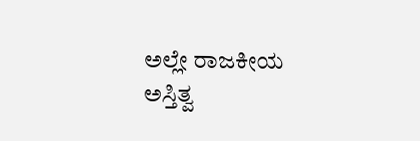ಅಲ್ಲೇ ರಾಜಕೀಯ ಅಸ್ತಿತ್ವ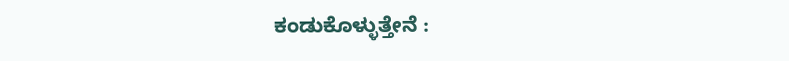ಕಂಡುಕೊಳ್ಳುತ್ತೇನೆ :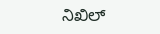ನಿಖಿಲ್‌